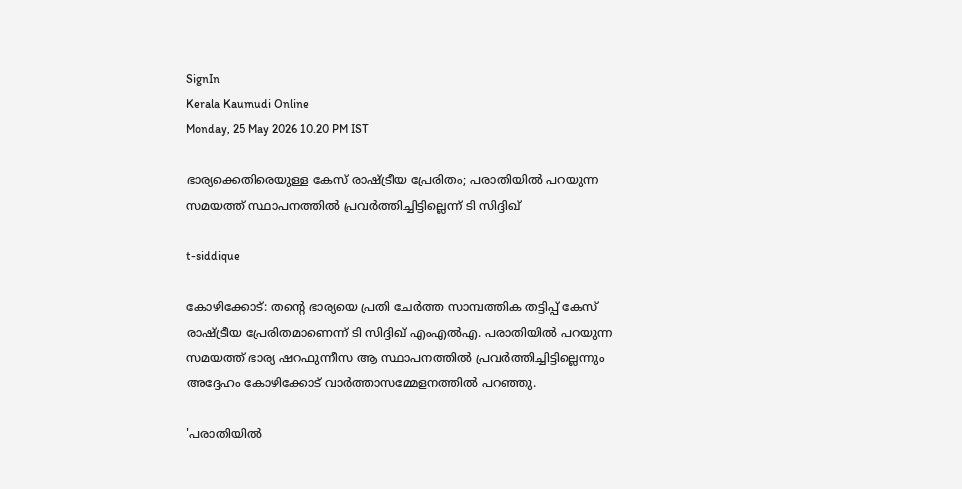SignIn
Kerala Kaumudi Online
Monday, 25 May 2026 10.20 PM IST

ഭാര്യക്കെതിരെയുള്ള കേസ് രാഷ്ട്രീയ പ്രേരിതം; പരാതിയിൽ പറയുന്ന സമയത്ത് സ്ഥാപനത്തിൽ പ്രവർത്തിച്ചിട്ടില്ലെന്ന് ടി സിദ്ദിഖ്

t-siddique

കോഴിക്കോട്: തന്റെ ഭാര്യയെ പ്രതി ചേർത്ത സാമ്പത്തിക തട്ടിപ്പ് കേസ് രാഷ്ട്രീയ പ്രേരിതമാണെന്ന് ടി സിദ്ദിഖ് എംഎൽഎ. പരാതിയിൽ പറയുന്ന സമയത്ത് ഭാര്യ ഷറഫുന്നീസ ആ സ്ഥാപനത്തിൽ പ്രവർത്തിച്ചിട്ടില്ലെന്നും അദ്ദേഹം കോഴിക്കോട് വാർത്താസമ്മേളനത്തിൽ പറഞ്ഞു.

'പരാതിയിൽ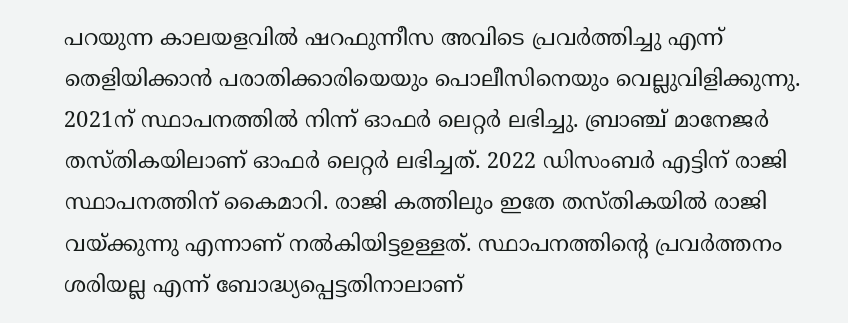പറയുന്ന കാലയളവിൽ ഷറഫുന്നീസ അവിടെ പ്രവർത്തിച്ചു എന്ന് തെളിയിക്കാൻ പരാതിക്കാരിയെയും പൊലീസിനെയും വെല്ലുവിളിക്കുന്നു. 2021ന് സ്ഥാപനത്തിൽ നിന്ന് ഓഫർ ലെറ്റർ ലഭിച്ചു. ബ്രാഞ്ച് മാനേജർ തസ്‌തികയിലാണ് ഓഫർ ലെറ്റർ ലഭിച്ചത്. 2022 ഡിസംബർ എട്ടിന് രാജി സ്ഥാപനത്തിന് കൈമാറി. രാജി കത്തിലും ഇതേ തസ്‌തികയിൽ രാജി വയ്‌ക്കുന്നു എന്നാണ് നൽകിയിട്ടഉള്ളത്. സ്ഥാപനത്തിന്റെ പ്രവർത്തനം ശരിയല്ല എന്ന് ബോദ്ധ്യപ്പെട്ടതിനാലാണ്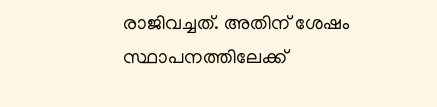രാജിവച്ചത്. അതിന് ശേഷം സ്ഥാപനത്തിലേക്ക്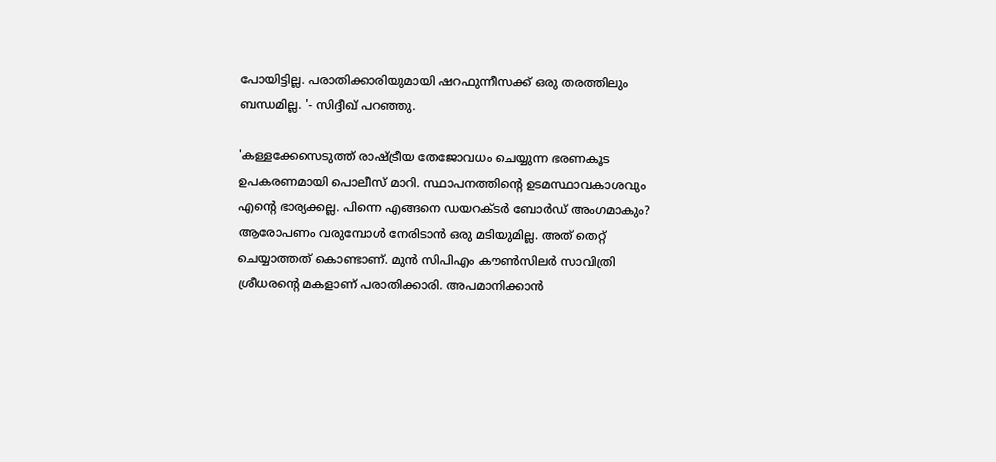പോയിട്ടില്ല. പരാതിക്കാരിയുമായി ഷറഫുന്നീസക്ക് ഒരു തരത്തിലും ബന്ധമില്ല. '- സിദ്ദീഖ് പറഞ്ഞു.

'കള്ളക്കേസെടുത്ത് രാഷ്ട്രീയ തേജോവധം ചെയ്യുന്ന ഭരണകൂട ഉപകരണമായി പൊലീസ് മാറി. സ്ഥാപനത്തിന്റെ ഉടമസ്ഥാവകാശവും എന്റെ ഭാര്യക്കല്ല. പിന്നെ എങ്ങനെ ഡയറക്ടർ ബോർഡ് അംഗമാകും? ആരോപണം വരുമ്പോൾ നേരിടാൻ ഒരു മടിയുമില്ല. അത് തെറ്റ് ചെയ്യാത്തത് കൊണ്ടാണ്. മുൻ സിപിഎം കൗൺസിലർ സാവിത്രി ശ്രീധരന്റെ മകളാണ് പരാതിക്കാരി. അപമാനിക്കാൻ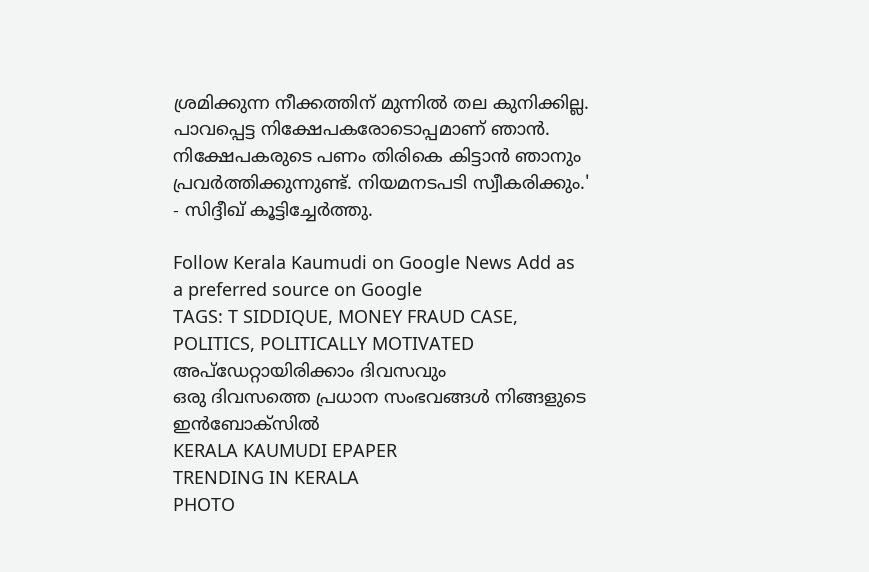ശ്രമിക്കുന്ന നീക്കത്തിന് മുന്നിൽ തല കുനിക്കില്ല. പാവപ്പെട്ട നിക്ഷേപകരോടൊപ്പമാണ് ഞാൻ. നിക്ഷേപകരുടെ പണം തിരികെ കിട്ടാൻ ഞാനും പ്രവർത്തിക്കുന്നുണ്ട്. നിയമനടപടി സ്വീകരിക്കും.' - സിദ്ദീഖ് കൂട്ടിച്ചേർത്തു.

Follow Kerala Kaumudi on Google News Add as a preferred source on Google
TAGS: T SIDDIQUE, MONEY FRAUD CASE, POLITICS, POLITICALLY MOTIVATED
അപ്ഡേറ്റായിരിക്കാം ദിവസവും
ഒരു ദിവസത്തെ പ്രധാന സംഭവങ്ങൾ നിങ്ങളുടെ ഇൻബോക്സിൽ
KERALA KAUMUDI EPAPER
TRENDING IN KERALA
PHOTO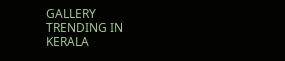GALLERY
TRENDING IN KERALA